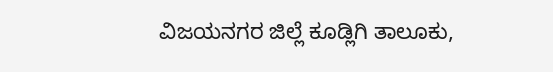ವಿಜಯನಗರ ಜಿಲ್ಲೆ ಕೂಡ್ಲಿಗಿ ತಾಲೂಕು,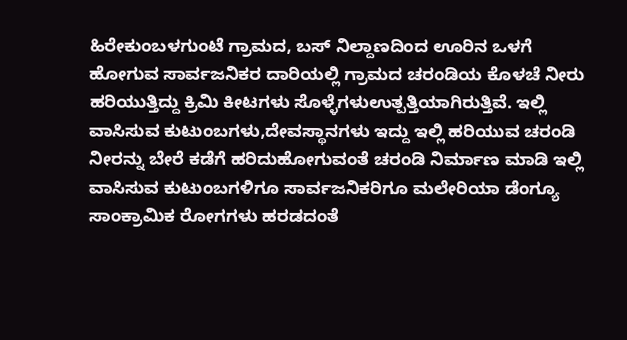ಹಿರೇಕುಂಬಳಗುಂಟೆ ಗ್ರಾಮದ, ಬಸ್ ನಿಲ್ದಾಣದಿಂದ ಊರಿನ ಒಳಗೆ ಹೋಗುವ ಸಾರ್ವಜನಿಕರ ದಾರಿಯಲ್ಲಿ ಗ್ರಾಮದ ಚರಂಡಿಯ ಕೊಳಚೆ ನೀರು ಹರಿಯುತ್ತಿದ್ದು ಕ್ರಿಮಿ ಕೀಟಗಳು ಸೊಳ್ಳೆಗಳುಉತ್ಪತ್ತಿಯಾಗಿರುತ್ತಿವೆ. ಇಲ್ಲಿ ವಾಸಿಸುವ ಕುಟುಂಬಗಳು,ದೇವಸ್ಥಾನಗಳು ಇದ್ದು ಇಲ್ಲಿ ಹರಿಯುವ ಚರಂಡಿ ನೀರನ್ನು ಬೇರೆ ಕಡೆಗೆ ಹರಿದುಹೋಗುವಂತೆ ಚರಂಡಿ ನಿರ್ಮಾಣ ಮಾಡಿ ಇಲ್ಲಿ ವಾಸಿಸುವ ಕುಟುಂಬಗಳಿಗೂ ಸಾರ್ವಜನಿಕರಿಗೂ ಮಲೇರಿಯಾ ಡೆಂಗ್ಯೂ ಸಾಂಕ್ರಾಮಿಕ ರೋಗಗಳು ಹರಡದಂತೆ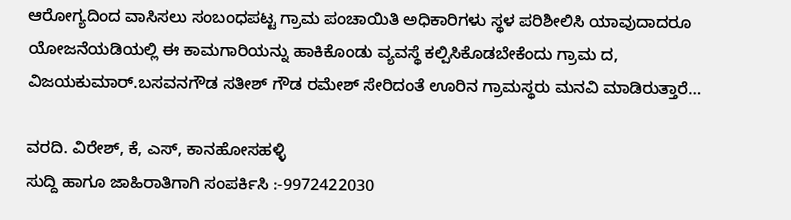ಆರೋಗ್ಯದಿಂದ ವಾಸಿಸಲು ಸಂಬಂಧಪಟ್ಟ ಗ್ರಾಮ ಪಂಚಾಯಿತಿ ಅಧಿಕಾರಿಗಳು ಸ್ಥಳ ಪರಿಶೀಲಿಸಿ ಯಾವುದಾದರೂ ಯೋಜನೆಯಡಿಯಲ್ಲಿ ಈ ಕಾಮಗಾರಿಯನ್ನು ಹಾಕಿಕೊಂಡು ವ್ಯವಸ್ಥೆ ಕಲ್ಪಿಸಿಕೊಡಬೇಕೆಂದು ಗ್ರಾಮ ದ, ವಿಜಯಕುಮಾರ್.ಬಸವನಗೌಡ ಸತೀಶ್ ಗೌಡ ರಮೇಶ್ ಸೇರಿದಂತೆ ಊರಿನ ಗ್ರಾಮಸ್ಥರು ಮನವಿ ಮಾಡಿರುತ್ತಾರೆ…

ವರದಿ. ವಿರೇಶ್, ಕೆ, ಎಸ್, ಕಾನಹೋಸಹಳ್ಳಿ
ಸುದ್ದಿ ಹಾಗೂ ಜಾಹಿರಾತಿಗಾಗಿ ಸಂಪರ್ಕಿಸಿ :-9972422030